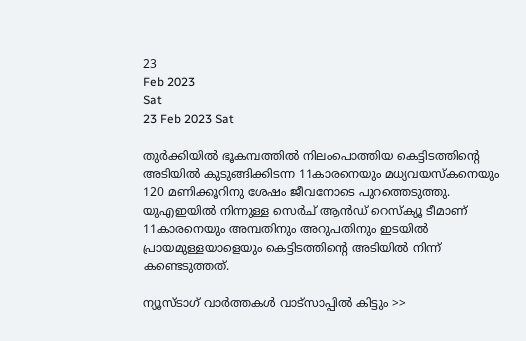23
Feb 2023
Sat
23 Feb 2023 Sat

തുര്‍ക്കിയില്‍ ഭൂകമ്പത്തില്‍ നിലംപൊത്തിയ കെട്ടിടത്തിന്റെ അടിയില്‍ കുടുങ്ങിക്കിടന്ന 11കാരനെയും മധ്യവയസ്‌കനെയും 120 മണിക്കൂറിനു ശേഷം ജീവനോടെ പുറത്തെടുത്തു. യുഎഇയില്‍ നിന്നുള്ള സെര്‍ച് ആന്‍ഡ് റെസ്‌ക്യൂ ടീമാണ് 11കാരനെയും അമ്പതിനും അറുപതിനും ഇടയില്‍ പ്രായമുള്ളയാളെയും കെട്ടിടത്തിന്റെ അടിയില്‍ നിന്ന് കണ്ടെടുത്തത്.

ന്യൂസ്ടാഗ് വാര്‍ത്തകള്‍ വാട്‌സാപ്പില്‍ കിട്ടും >>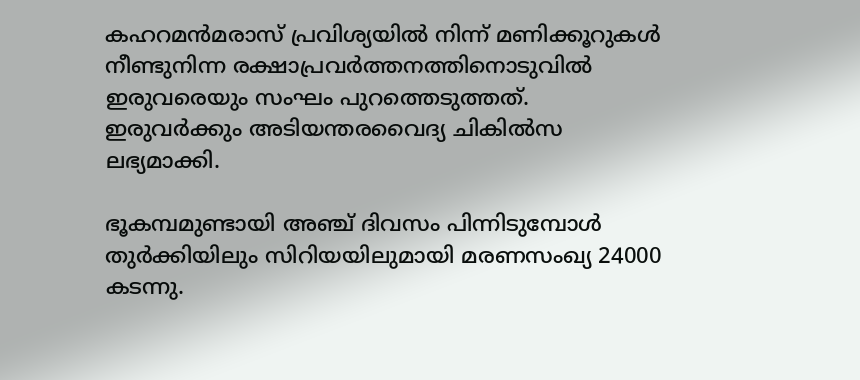കഹറമന്‍മരാസ് പ്രവിശ്യയില്‍ നിന്ന് മണിക്കൂറുകള്‍ നീണ്ടുനിന്ന രക്ഷാപ്രവര്‍ത്തനത്തിനൊടുവില്‍ ഇരുവരെയും സംഘം പുറത്തെടുത്തത്. ഇരുവര്‍ക്കും അടിയന്തരവൈദ്യ ചികില്‍സ ലഭ്യമാക്കി.

ഭൂകമ്പമുണ്ടായി അഞ്ച് ദിവസം പിന്നിടുമ്പോള്‍ തുര്‍ക്കിയിലും സിറിയയിലുമായി മരണസംഖ്യ 24000 കടന്നു.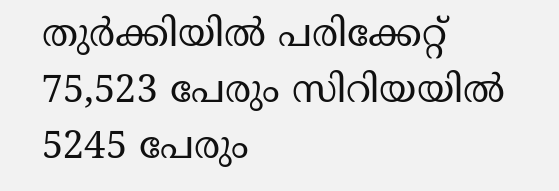തുര്‍ക്കിയില്‍ പരിക്കേറ്റ് 75,523 പേരും സിറിയയില്‍ 5245 പേരും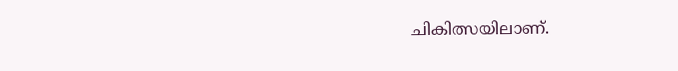ചികിത്സയിലാണ്.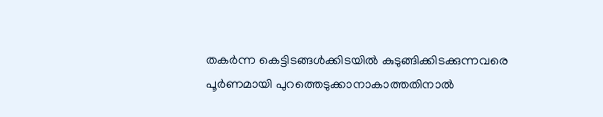തകര്‍ന്ന കെട്ടിടങ്ങള്‍ക്കിടയില്‍ കുടുങ്ങിക്കിടക്കുന്നവരെ പൂര്‍ണമായി പുറത്തെടുക്കാനാകാത്തതിനാല്‍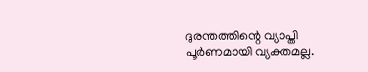ദുരന്തത്തിന്റെ വ്യാപ്തി പൂര്‍ണമായി വ്യക്തമല്ല.